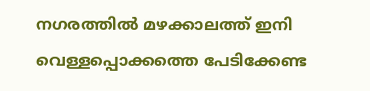നഗരത്തിൽ മഴക്കാലത്ത് ഇനി വെള്ളപ്പൊക്കത്തെ പേടിക്കേണ്ട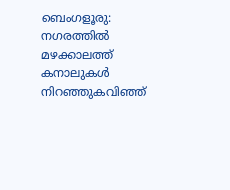ബെംഗളൂരു: നഗരത്തിൽ മഴക്കാലത്ത് കനാലുകൾ നിറഞ്ഞുകവിഞ്ഞ്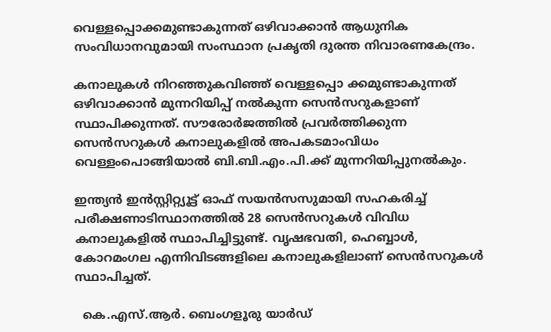വെള്ളപ്പൊക്കമുണ്ടാകുന്നത് ഒഴിവാക്കാൻ ആധുനിക സംവിധാനവുമായി സംസ്ഥാന പ്രകൃതി ദുരന്ത നിവാരണകേന്ദ്രം.

കനാലുകൾ നിറഞ്ഞുകവിഞ്ഞ് വെള്ളപ്പൊ ക്കമുണ്ടാകുന്നത് ഒഴിവാക്കാൻ മുന്നറിയിപ്പ് നൽകുന്ന സെൻസറുകളാണ് സ്ഥാപിക്കുന്നത്. സൗരോർജത്തിൽ പ്രവർത്തിക്കുന്ന സെൻസറുകൾ കനാലുകളിൽ അപകടമാംവിധം വെള്ളംപൊങ്ങിയാൽ ബി.ബി.എം.പി.ക്ക്‌ മുന്നറിയിപ്പുനൽകും.

ഇന്ത്യൻ ഇൻസ്റ്റിറ്റ്യൂട്ട് ഓഫ് സയൻസസുമായി സഹകരിച്ച് പരീക്ഷണാടിസ്ഥാനത്തിൽ 28 സെൻസറുകൾ വിവിധ കനാലുകളിൽ സ്ഥാപിച്ചിട്ടുണ്ട്. വൃഷഭവതി, ഹെബ്ബാൾ, കോറമംഗല എന്നിവിടങ്ങളിലെ കനാലുകളിലാണ് സെൻസറുകൾ സ്ഥാപിച്ചത്.

  കെ.എസ്.ആർ. ബെംഗളൂരു യാർഡ്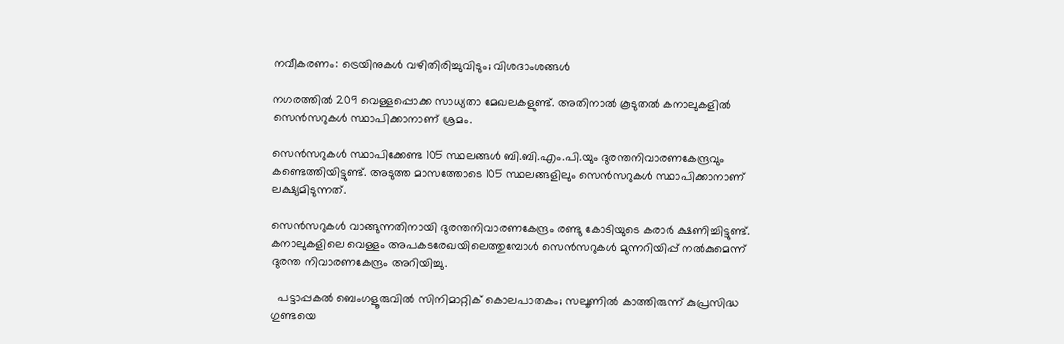നവീകരണം: ട്രെയിനുകൾ വഴിതിരിച്ചുവിടും; വിശദാംശങ്ങൾ

നഗരത്തിൽ 209 വെള്ളപ്പൊക്ക സാധ്യതാ മേഖലകളുണ്ട്‌. അതിനാൽ കൂടുതൽ കനാലുകളിൽ സെൻസറുകൾ സ്ഥാപിക്കാനാണ് ശ്രമം.

സെൻസറുകൾ സ്ഥാപിക്കേണ്ട 105 സ്ഥലങ്ങൾ ബി.ബി.എം.പി.യും ദുരന്തനിവാരണകേന്ദ്രവും കണ്ടെത്തിയിട്ടുണ്ട്. അടുത്ത മാസത്തോടെ 105 സ്ഥലങ്ങളിലും സെൻസറുകൾ സ്ഥാപിക്കാനാണ് ലക്ഷ്യമിടുന്നത്.

സെൻസറുകൾ വാങ്ങുന്നതിനായി ദുരന്തനിവാരണകേന്ദ്രം രണ്ടു കോടിയുടെ കരാർ ക്ഷണിച്ചിട്ടുണ്ട്. കനാലുകളിലെ വെള്ളം അപകടരേഖയിലെത്തുമ്പോൾ സെൻസറുകൾ മുന്നറിയിപ്പ് നൽകുമെന്ന് ദുരന്ത നിവാരണകേന്ദ്രം അറിയിച്ചു.

  പട്ടാപ്പകൽ ബെംഗളൂരുവിൽ സിനിമാറ്റിക് കൊലപാതകം; സലൂണിൽ കാത്തിരുന്ന് കുപ്രസിദ്ധ ഗുണ്ടയെ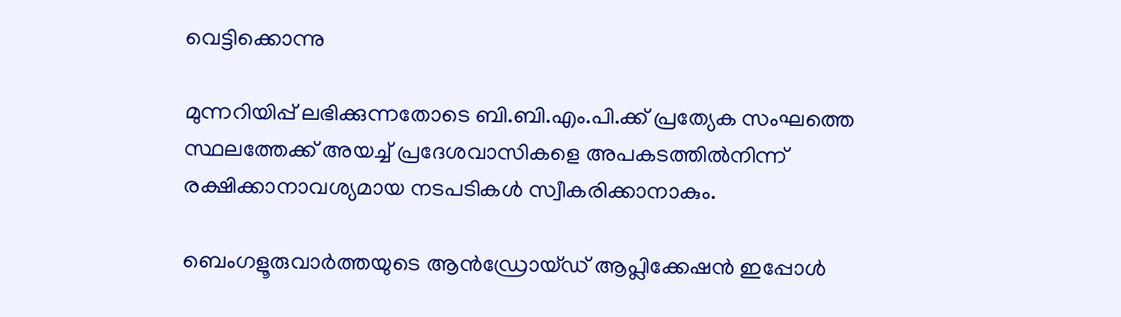വെട്ടിക്കൊന്നു

മുന്നറിയിപ്പ് ലഭിക്കുന്നതോടെ ബി.ബി.എം.പി.ക്ക് പ്രത്യേക സംഘത്തെ സ്ഥലത്തേക്ക് അയച്ച് പ്രദേശവാസികളെ അപകടത്തിൽനിന്ന് രക്ഷിക്കാനാവശ്യമായ നടപടികൾ സ്വീകരിക്കാനാകും.

ബെംഗളൂരുവാർത്തയുടെ ആൻഡ്രോയ്ഡ് ആപ്ലിക്കേഷൻ ഇപ്പോൾ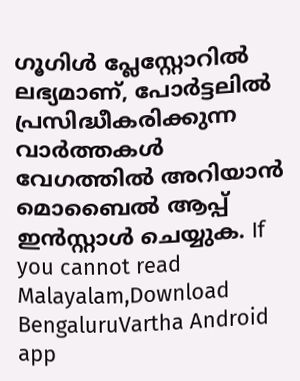ഗൂഗിൾ പ്ലേസ്റ്റോറിൽ ലഭ്യമാണ്, പോർട്ടലിൽ പ്രസിദ്ധീകരിക്കുന്ന വാർത്തകൾ വേഗത്തിൽ അറിയാൻ മൊബൈൽ ആപ്പ് ഇൻസ്റ്റാൾ ചെയ്യുക. If you cannot read Malayalam,Download BengaluruVartha Android app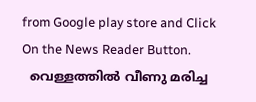from Google play store and Click On the News Reader Button.
  വെള്ളത്തിൽ വീണു മരിച്ച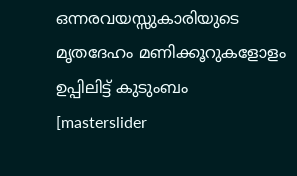ഒന്നരവയസ്സുകാരിയുടെ മൃതദേഹം മണിക്കൂറുകളോളം ഉപ്പിലിട്ട് കുടുംബം
[masterslider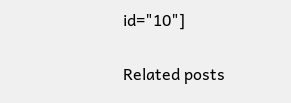id="10"]

Related posts